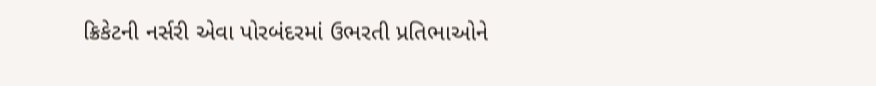ક્રિકેટની નર્સરી એવા પોરબંદરમાં ઉભરતી પ્રતિભાઓને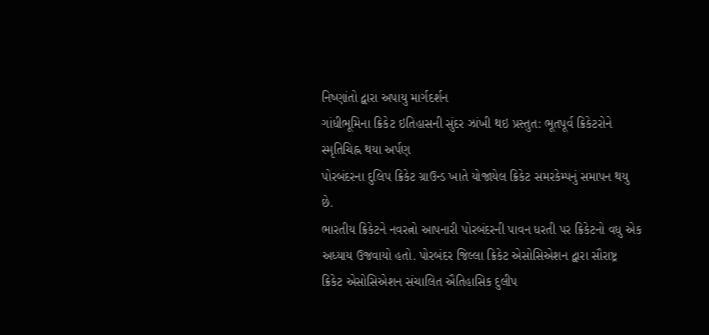નિષ્ણાંતો દ્વારા અપાયુ માર્ગદર્શન
ગાંધીભૂમિના ક્રિકેટ ઇતિહાસની સુંદર ઝાંખી થઇ પ્રસ્તુત: ભૂતપૂર્વ ક્રિકેટરોને સ્મૃતિચિહ્ન થયા અર્પણ
પોરબંદરના દુલિપ ક્રિકેટ ગ્રાઉન્ડ ખાતે યોજાયેલ ક્રિકેટ સમરકેમ્પનું સમાપન થયુ છે.
ભારતીય ક્રિકેટને નવરત્નો આપનારી પોરબંદરની પાવન ધરતી પર ક્રિકેટનો વધુ એક અધ્યાય ઉજવાયો હતો. પોરબંદર જિલ્લા ક્રિકેટ એસોસિએશન દ્વારા સૌરાષ્ટ્ર ક્રિકેટ એસોસિએશન સંચાલિત ઐતિહાસિક દુલીપ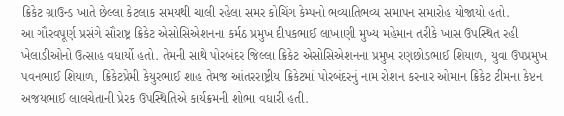ક્રિકેટ ગ્રાઉન્ડ ખાતે છેલ્લા કેટલાક સમયથી ચાલી રહેલા સમર કોચિંગ કેમ્પનો ભવ્યાતિભવ્ય સમાપન સમારોહ યોજાયો હતો.
આ ગૌરવપૂર્ણ પ્રસંગે સૌરાષ્ટ્ર ક્રિકેટ એસોસિએશનના કર્મઠ પ્રમુખ દીપકભાઈ લાખાણી મુખ્ય મહેમાન તરીકે ખાસ ઉપસ્થિત રહી ખેલાડીઓનો ઉત્સાહ વધાર્યો હતો. તેમની સાથે પોરબંદર જિલ્લા ક્રિકેટ એસોસિએશનના પ્રમુખ રણછોડભાઈ શિયાળ, યુવા ઉપપ્રમુખ પવનભાઈ શિયાળ, ક્રિકેટપ્રેમી કેયુરભાઈ શાહ તેમજ આંતરરાષ્ટ્રીય ક્રિકેટમાં પોરબંદરનું નામ રોશન કરનાર ઓમાન ક્રિકેટ ટીમના કેપ્ટન અજયભાઈ લાલચેતાની પ્રેરક ઉપસ્થિતિએ કાર્યક્રમની શોભા વધારી હતી.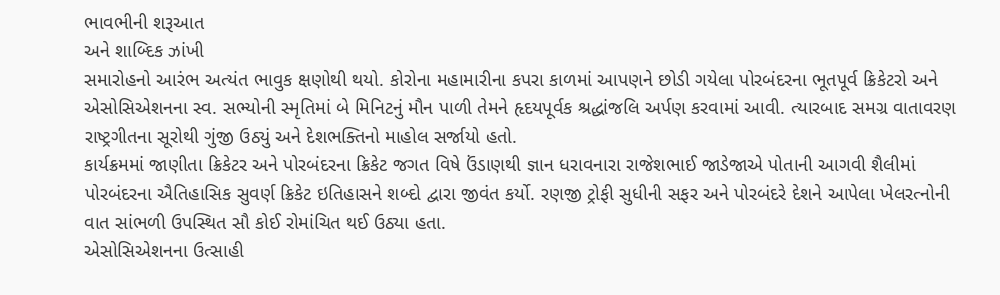ભાવભીની શરૂઆત
અને શાબ્દિક ઝાંખી
સમારોહનો આરંભ અત્યંત ભાવુક ક્ષણોથી થયો. કોરોના મહામારીના કપરા કાળમાં આપણને છોડી ગયેલા પોરબંદરના ભૂતપૂર્વ ક્રિકેટરો અને એસોસિએશનના સ્વ. સભ્યોની સ્મૃતિમાં બે મિનિટનું મૌન પાળી તેમને હૃદયપૂર્વક શ્રદ્ધાંજલિ અર્પણ કરવામાં આવી. ત્યારબાદ સમગ્ર વાતાવરણ રાષ્ટ્રગીતના સૂરોથી ગુંજી ઉઠ્યું અને દેશભક્તિનો માહોલ સર્જાયો હતો.
કાર્યક્રમમાં જાણીતા ક્રિકેટર અને પોરબંદરના ક્રિકેટ જગત વિષે ઉંડાણથી જ્ઞાન ધરાવનારા રાજેશભાઈ જાડેજાએ પોતાની આગવી શૈલીમાં પોરબંદરના ઐતિહાસિક સુવર્ણ ક્રિકેટ ઇતિહાસને શબ્દો દ્વારા જીવંત કર્યો. રણજી ટ્રોફી સુધીની સફર અને પોરબંદરે દેશને આપેલા ખેલરત્નોની વાત સાંભળી ઉપસ્થિત સૌ કોઈ રોમાંચિત થઈ ઉઠ્યા હતા.
એસોસિએશનના ઉત્સાહી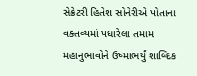સેક્રેટરી હિતેશ સોનેરીએ પોતાના વક્તવ્યમાં પધારેલા તમામ મહાનુભાવોને ઉષ્માભર્યું શાબ્દિક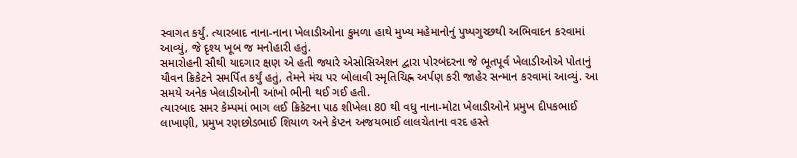સ્વાગત કર્યું. ત્યારબાદ નાના-નાના ખેલાડીઓના કુમળા હાથે મુખ્ય મહેમાનોનું પુષ્પગુચ્છથી અભિવાદન કરવામાં આવ્યું, જે દૃશ્ય ખૂબ જ મનોહારી હતું.
સમારોહની સૌથી યાદગાર ક્ષણ એ હતી જ્યારે એસોસિએશન દ્વારા પોરબંદરના જે ભૂતપૂર્વ ખેલાડીઓએ પોતાનું યૌવન ક્રિકેટને સમર્પિત કર્યું હતું, તેમને મંચ પર બોલાવી સ્મૃતિચિહ્ન અર્પણ કરી જાહેર સન્માન કરવામાં આવ્યું. આ સમયે અનેક ખેલાડીઓની આંખો ભીની થઈ ગઈ હતી.
ત્યારબાદ સમર કેમ્પમાં ભાગ લઈ ક્રિકેટના પાઠ શીખેલા 80 થી વધુ નાના-મોટા ખેલાડીઓને પ્રમુખ દીપકભાઈ લાખાણી, પ્રમુખ રણછોડભાઈ શિયાળ અને કેપ્ટન અજયભાઈ લાલચેતાના વરદ હસ્તે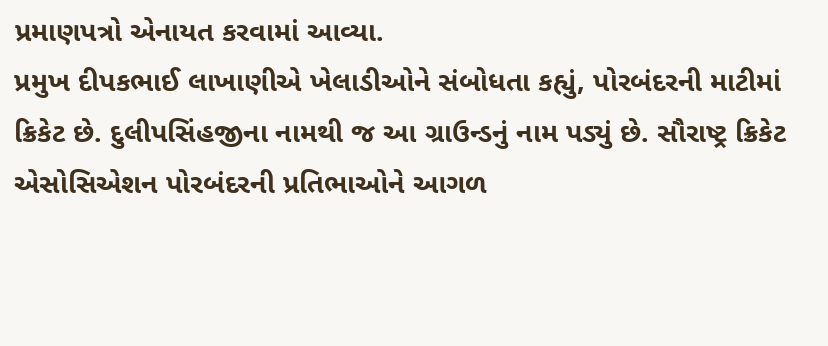પ્રમાણપત્રો એનાયત કરવામાં આવ્યા.
પ્રમુખ દીપકભાઈ લાખાણીએ ખેલાડીઓને સંબોધતા કહ્યું, પોરબંદરની માટીમાં ક્રિકેટ છે. દુલીપસિંહજીના નામથી જ આ ગ્રાઉન્ડનું નામ પડ્યું છે. સૌરાષ્ટ્ર ક્રિકેટ એસોસિએશન પોરબંદરની પ્રતિભાઓને આગળ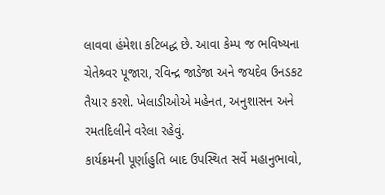લાવવા હંમેશા કટિબદ્ધ છે. આવા કેમ્પ જ ભવિષ્યના ચેતેશ્ર્વર પૂજારા, રવિન્દ્ર જાડેજા અને જયદેવ ઉનડકટ તૈયાર કરશે. ખેલાડીઓએ મહેનત, અનુશાસન અને રમતદિલીને વરેલા રહેવું.
કાર્યક્રમની પૂર્ણાહુતિ બાદ ઉપસ્થિત સર્વે મહાનુભાવો,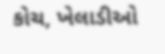કોચ, ખેલાડીઓ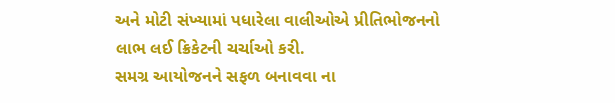અને મોટી સંખ્યામાં પધારેલા વાલીઓએ પ્રીતિભોજનનો લાભ લઈ ક્રિકેટની ચર્ચાઓ કરી.
સમગ્ર આયોજનને સફળ બનાવવા ના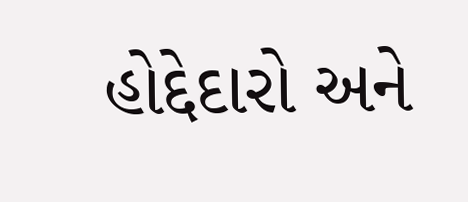હોદ્દેદારો અને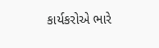કાર્યકરોએ ભારે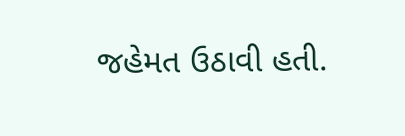જહેમત ઉઠાવી હતી.